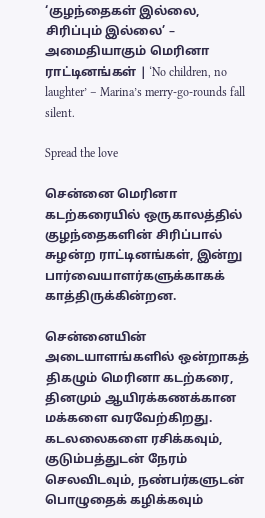‘குழந்தைகள் இல்லை, சிரிப்பும் இல்லை’ – அமைதியாகும் மெரினா ராட்டினங்கள் | ‘No children, no laughter’ – Marina’s merry-go-rounds fall silent.

Spread the love

சென்னை மெரினா கடற்கரையில் ஒருகாலத்தில் குழந்தைகளின் சிரிப்பால் சுழன்ற ராட்டினங்கள், இன்று பார்வையாளர்களுக்காகக் காத்திருக்கின்றன.

சென்னையின் அடையாளங்களில் ஒன்றாகத் திகழும் மெரினா கடற்கரை, தினமும் ஆயிரக்கணக்கான மக்களை வரவேற்கிறது. கடலலைகளை ரசிக்கவும், குடும்பத்துடன் நேரம் செலவிடவும், நண்பர்களுடன் பொழுதைக் கழிக்கவும்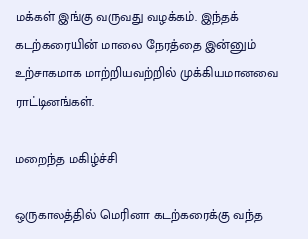மக்கள் இங்கு வருவது வழக்கம். இந்தக் கடற்கரையின் மாலை நேரத்தை இன்னும் உற்சாகமாக மாற்றியவற்றில் முக்கியமானவை ராட்டினங்கள்.

மறைந்த மகிழ்ச்சி

ஒருகாலத்தில் மெரினா கடற்கரைக்கு வந்த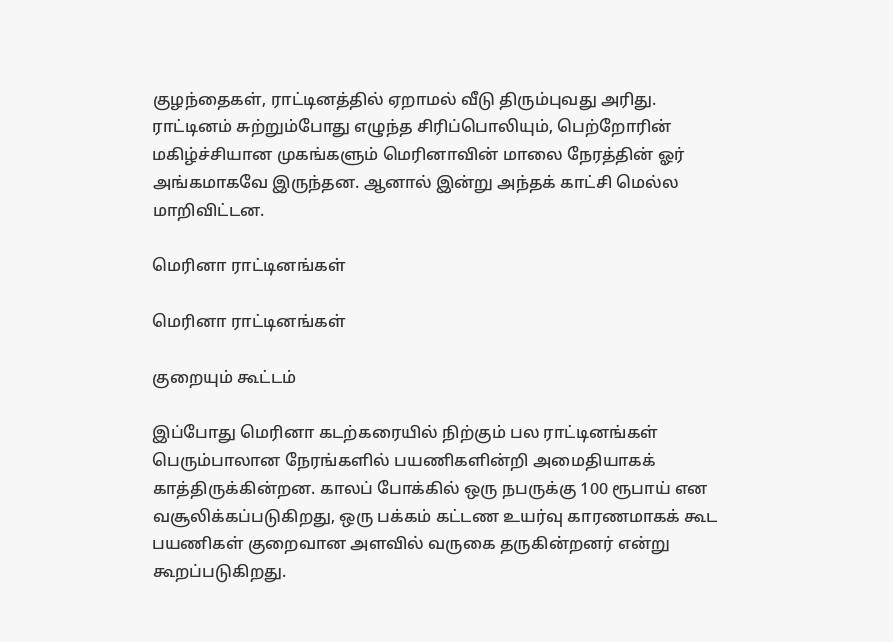குழந்தைகள், ராட்டினத்தில் ஏறாமல் வீடு திரும்புவது அரிது. ராட்டினம் சுற்றும்போது எழுந்த சிரிப்பொலியும், பெற்றோரின் மகிழ்ச்சியான முகங்களும் மெரினாவின் மாலை நேரத்தின் ஓர் அங்கமாகவே இருந்தன. ஆனால் இன்று அந்தக் காட்சி மெல்ல மாறிவிட்டன.

மெரினா ராட்டினங்கள்

மெரினா ராட்டினங்கள்

குறையும் கூட்டம்

இப்போது மெரினா கடற்கரையில் நிற்கும் பல ராட்டினங்கள் பெரும்பாலான நேரங்களில் பயணிகளின்றி அமைதியாகக் காத்திருக்கின்றன. காலப் போக்கில் ஒரு நபருக்கு 100 ரூபாய் என வசூலிக்கப்படுகிறது, ஒரு பக்கம் கட்டண உயர்வு காரணமாகக் கூட பயணிகள் குறைவான அளவில் வருகை தருகின்றனர் என்று கூறப்படுகிறது.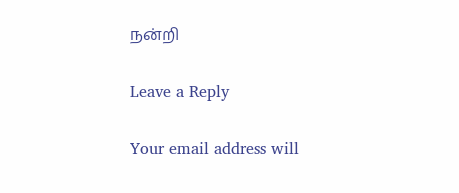நன்றி

Leave a Reply

Your email address will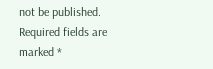not be published. Required fields are marked *